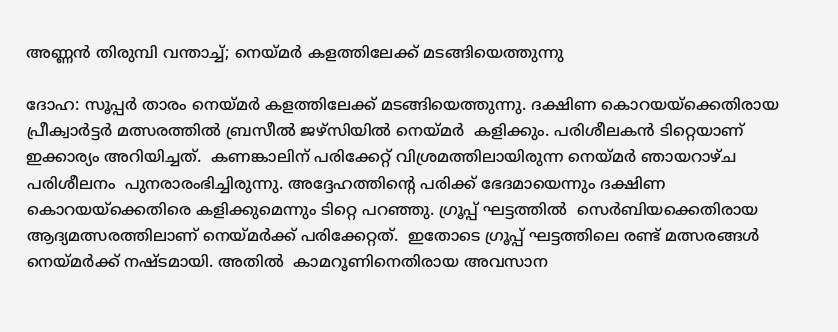അണ്ണൻ തിരുമ്പി വന്താച്ച്; നെയ്മർ കളത്തിലേക്ക് മടങ്ങിയെത്തുന്നു

ദോഹ: സൂപ്പർ താരം നെയ്മർ കളത്തിലേക്ക് മടങ്ങിയെത്തുന്നു. ദക്ഷിണ കൊറയയ്ക്കെതിരായ പ്രീക്വാർട്ടർ മത്സരത്തിൽ ബ്രസീൽ ജഴ്സിയിൽ നെയ്മർ  കളിക്കും. പരിശീലകൻ ടിറ്റെയാണ് ഇക്കാര്യം അറിയിച്ചത്.  കണങ്കാലിന് പരിക്കേറ്റ് വിശ്രമത്തിലായിരുന്ന നെയ്മർ ഞായറാഴ്ച പരിശീലനം  പുനരാരംഭിച്ചിരുന്നു. അദ്ദേഹത്തിന്‍റെ പരിക്ക് ഭേദമായെന്നും ദക്ഷിണ കൊറയയ്ക്കെതിരെ കളിക്കുമെന്നും ടിറ്റെ പറഞ്ഞു. ഗ്രൂപ്പ് ഘട്ടത്തിൽ  സെർബിയക്കെതിരായ ആദ്യമത്സരത്തിലാണ് നെയ്മർക്ക് പരിക്കേറ്റത്.  ഇതോടെ ഗ്രൂപ്പ് ഘട്ടത്തിലെ രണ്ട് മത്സരങ്ങൾ നെയ്മർക്ക് നഷ്ടമായി. അതിൽ  കാമറൂണിനെതിരായ അവസാന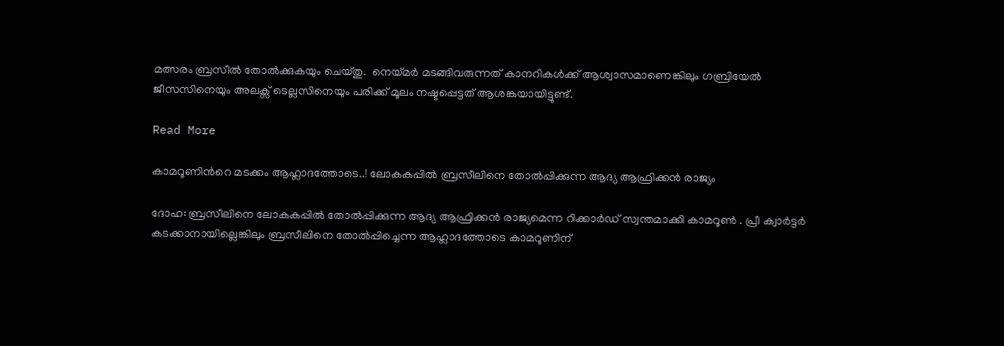മത്സരം ബ്രസീൽ തോൽക്കുകയും ചെയ്തു.  നെയ്മർ മടങ്ങിവരുന്നത് കാനറികൾക്ക് ആശ്വാസമാണെങ്കിലും ഗബ്രിയേൽ  ജീസസിനെയും അലക്സ് ടെല്ലസിനെയും പരിക്ക് മൂലം നഷ്ടപ്പെട്ടത് ആശങ്കയായിട്ടുണ്ട്.

Read More

കാമറൂണിന്‍റെ മടക്കം ആഹ്ലാദത്തോടെ..! ലോകകപ്പിൽ ബ്രസീലിനെ തോൽപ്പിക്കുന്ന ആദ്യ ആഫ്രിക്കൻ രാജ്യം

ദോഹ: ബ്രസീലിനെ ലോകകപ്പിൽ തോൽപ്പിക്കുന്ന ആദ്യ ആഫ്രിക്കൻ രാജ്യമെന്ന റിക്കാർഡ് സ്വന്തമാക്കി കാമറൂൺ . പ്രീ ക്വാർട്ടർ കടക്കാനായില്ലെങ്കിലും ബ്രസീലിനെ തോൽപ്പിച്ചെന്ന ആഹ്ലാദത്തോടെ കാമറൂണിന്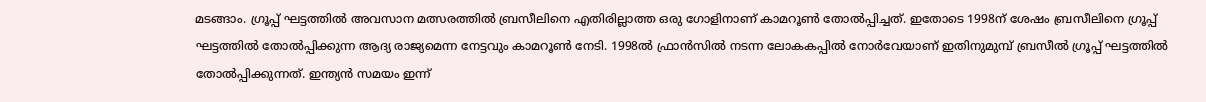മടങ്ങാം. ഗ്രൂപ്പ് ഘട്ടത്തിൽ അവസാന മത്സരത്തിൽ ബ്രസീലിനെ എതിരില്ലാത്ത ഒരു ഗോളിനാണ് കാമറൂൺ തോൽപ്പിച്ചത്. ഇതോടെ 1998ന് ശേഷം ബ്രസീലിനെ ഗ്രൂപ്പ് ഘട്ടത്തിൽ തോൽപ്പിക്കുന്ന ആദ്യ രാജ്യമെന്ന നേട്ടവും കാമറൂൺ നേടി. 1998ൽ ഫ്രാൻസിൽ നടന്ന ലോകകപ്പിൽ നോർവേയാണ് ഇതിനുമുമ്പ് ബ്രസീൽ ഗ്രൂപ്പ് ഘട്ടത്തിൽ തോൽപ്പിക്കുന്നത്. ഇന്ത്യൻ സമയം ഇന്ന്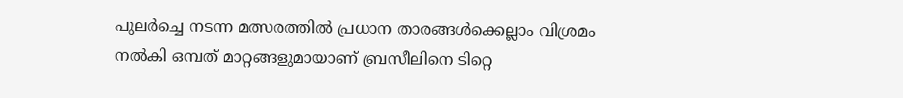പുലർച്ചെ നടന്ന മത്സരത്തിൽ പ്രധാന താരങ്ങൾക്കെല്ലാം വിശ്രമം നൽകി ഒമ്പത് മാറ്റങ്ങളുമായാണ് ബ്രസീലിനെ ടിറ്റെ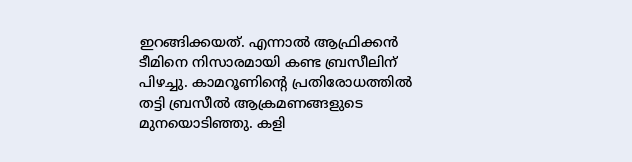ഇറങ്ങിക്കയത്. എന്നാൽ ആഫ്രിക്കൻ ടീമിനെ നിസാരമായി കണ്ട ബ്രസീലിന് പിഴച്ചു. കാമറൂണിന്‍റെ പ്രതിരോധത്തിൽ തട്ടി ബ്രസീൽ ആക്രമണങ്ങളുടെ മുനയൊടിഞ്ഞു. കളി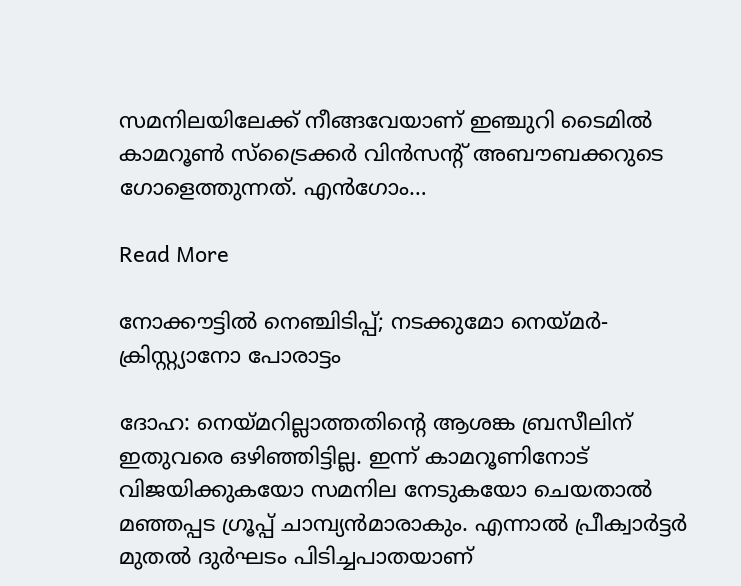സമനിലയിലേക്ക് നീങ്ങവേയാണ് ഇഞ്ചുറി ടൈമിൽ കാമറൂൺ സ്ട്രൈക്കർ വിൻസന്‍റ് അബൗബക്കറുടെ ഗോളെത്തുന്നത്. എന്‍ഗോം…

Read More

നോക്കൗട്ടില്‍ നെഞ്ചിടിപ്പ്; നടക്കുമോ നെയ്മര്‍- ക്രിസ്റ്റ്യാനോ പോരാട്ടം

ദോഹ: നെയ്മറില്ലാത്തതിന്‍റെ ആശങ്ക ബ്രസീലിന് ഇതുവരെ ഒഴിഞ്ഞിട്ടില്ല. ഇന്ന് കാമറൂണിനോട് വിജയിക്കുകയോ സമനില നേടുകയോ ചെയതാല്‍ മഞ്ഞപ്പട ഗ്രൂപ്പ് ചാമ്പ്യന്‍മാരാകും. എന്നാല്‍ പ്രീക്വാര്‍ട്ടര്‍ മുതല്‍ ദുര്‍ഘടം പിടിച്ചപാതയാണ്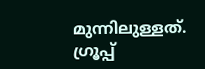മുന്നിലുള്ളത്. ഗ്രൂപ്പ്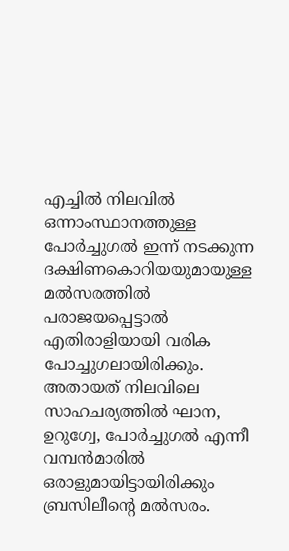എച്ചില്‍ നിലവില്‍ ഒന്നാംസ്ഥാനത്തുള്ള പോര്‍ച്ചുഗല്‍ ഇന്ന് നടക്കുന്ന ദക്ഷിണകൊറിയയുമായുള്ള മല്‍സരത്തില്‍ പരാജയപ്പെട്ടാല്‍ എതിരാളിയായി വരിക പോച്ചുഗലായിരിക്കും. അതായത് നിലവിലെ സാഹചര്യത്തില്‍ ഘാന, ഉറുഗ്വേ, പോര്‍ച്ചുഗല്‍ എന്നീ വമ്പന്‍മാരില്‍ ഒരാളുമായിട്ടായിരിക്കും ബ്രസിലീന്‍റെ മല്‍സരം.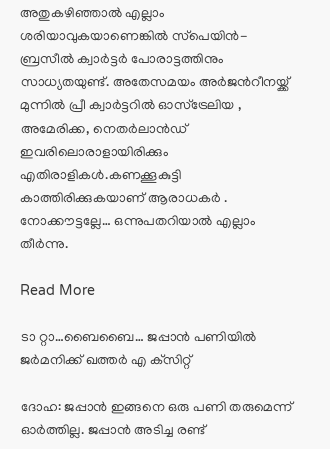അതുകഴിഞ്ഞാല്‍ എല്ലാം ശരിയാവുകയാണെങ്കില്‍ സ്‌പെയിന്‍- ബ്രസീല്‍ ക്വാര്‍ട്ടര്‍ പോരാട്ടത്തിനും സാധ്യതയുണ്ട്. അതേസമയം അര്‍ജന്‍റീനയ്ക്ക് മുന്നില്‍ പ്രീ ക്വാര്‍ട്ടറില്‍ ഓസ്‌ട്രേലിയ , അമേരിക്ക, നെതര്‍ലാന്‍ഡ് ഇവരിലൊരാളായിരിക്കും എതിരാളികള്‍.കണക്കൂകുട്ടി കാത്തിരിക്കുകയാണ് ആരാധകര്‍ . നോക്കൗട്ടല്ലേ… ഒന്നുപതറിയാല്‍ എല്ലാം തീര്‍ന്നു.

Read More

ടാ റ്റാ…ബൈബൈ… ജപ്പാന്‍ പണിയില്‍ ജര്‍മനിക്ക് ഖത്തർ എ ക്‌സിറ്റ്

ദോഹ: ജപ്പാന്‍ ഇങ്ങനെ ഒരു പണി തരുമെന്ന് ഓര്‍ത്തില്ല. ജപ്പാന്‍ അടിച്ച രണ്ട്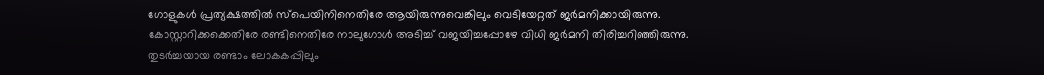ഗോളുകള്‍ പ്രത്യക്ഷത്തില്‍ സ്‌പെയിനിനെതിരേ ആയിരുന്നുവെങ്കിലും വെടിയേറ്റത് ജര്‍മനിക്കായിരുന്നു. കോസ്റ്റാറിക്കക്കെതിരേ രണ്ടിനെതിരേ നാലുഗോള്‍ അടിച്ച് വജയിച്ചപ്പോഴേ വിധി ജര്‍മനി തിരിച്ചറിഞ്ഞിരുന്നു. തുടര്‍ച്ചയായ രണ്ടാം ലോകകപ്പിലും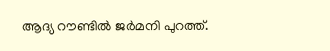ആദ്യ റൗണ്ടില്‍ ജര്‍മനി പുറത്ത്.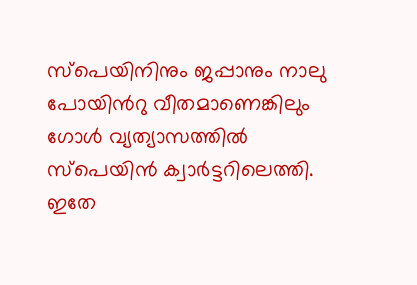സ്പെയിനിനും ജപ്പാനും നാലു പോയിന്‍റു വീതമാണെങ്കിലും ഗോൾ വ്യത്യാസത്തിൽ സ്പെയിൻ ക്വാർട്ടറിലെത്തി. ഇതേ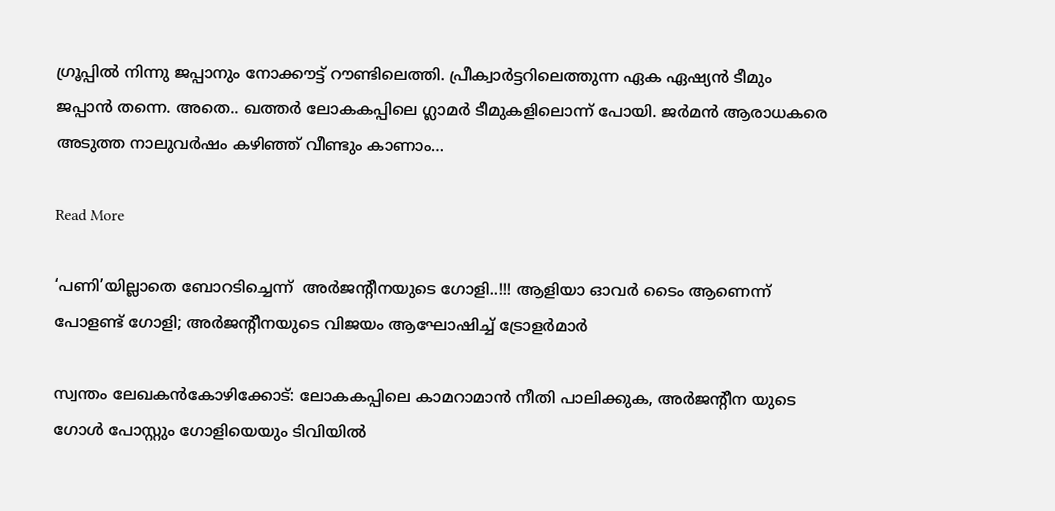ഗ്രൂപ്പിൽ നിന്നു ജപ്പാനും നോക്കൗട്ട് റൗണ്ടിലെത്തി. പ്രീക്വാർട്ടറിലെത്തുന്ന ഏക ഏഷ്യൻ ടീമും ജപ്പാൻ തന്നെ. അതെ.. ഖത്തർ ലോകകപ്പിലെ ഗ്ലാമർ ടീമുകളിലൊന്ന് പോയി. ജര്‍മന്‍ ആരാധകരെ അടുത്ത നാലുവര്‍ഷം കഴിഞ്ഞ് വീണ്ടും കാണാം…

Read More

‘പണി’യില്ലാതെ ബോറടിച്ചെന്ന്  അര്‍ജന്‍റീനയുടെ ഗോളി..!!! ആളിയാ ഓവർ ടൈം ആണെന്ന് പോളണ്ട് ഗോളി; അർജന്‍റീനയുടെ വിജയം ആഘോഷിച്ച് ട്രോളർമാർ

സ്വന്തം ലേഖകന്‍കോഴിക്കോട്: ലോകകപ്പിലെ കാമറാമാന്‍ നീതി പാലിക്കുക, അര്‍ജന്‍റീന യുടെ ഗോള്‍ പോസ്റ്റും ഗോളിയെയും ടിവിയില്‍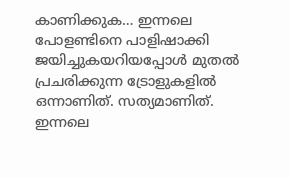കാണിക്കുക… ഇന്നലെ പോളണ്ടിനെ പാളിഷാക്കി ജയിച്ചുകയറിയപ്പോള്‍ മുതല്‍ പ്രചരിക്കുന്ന ട്രോളുകളില്‍ ഒന്നാണിത്. സത്യമാണിത്. ഇന്നലെ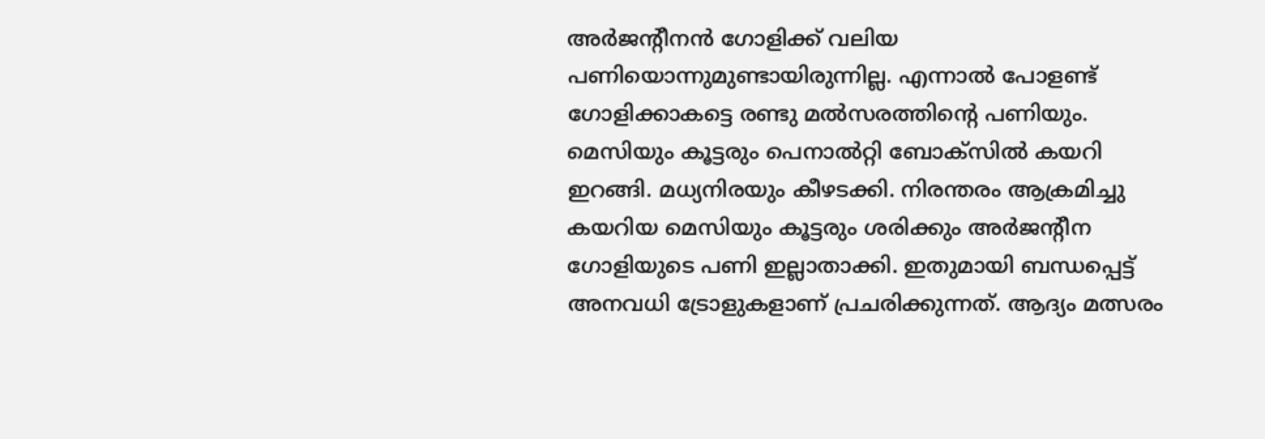അര്‍ജന്‍റീനന്‍ ഗോളിക്ക് വലിയ പണിയൊന്നുമുണ്ടായിരുന്നില്ല. എന്നാല്‍ പോളണ്ട് ഗോളിക്കാകട്ടെ രണ്ടു മല്‍സരത്തിന്‍റെ പണിയും. മെസിയും കൂട്ടരും പെനാല്‍റ്റി ബോക്‌സില്‍ കയറി ഇറങ്ങി. മധ്യനിരയും കീഴടക്കി. നിരന്തരം ആക്രമിച്ചു കയറിയ മെസിയും കൂട്ടരും ശരിക്കും അര്‍ജന്‍റീന ഗോളിയുടെ പണി ഇല്ലാതാക്കി. ഇതുമായി ബന്ധപ്പെട്ട് അനവധി ട്രോളുകളാണ് പ്രചരിക്കുന്നത്. ആദ്യം മത്സരം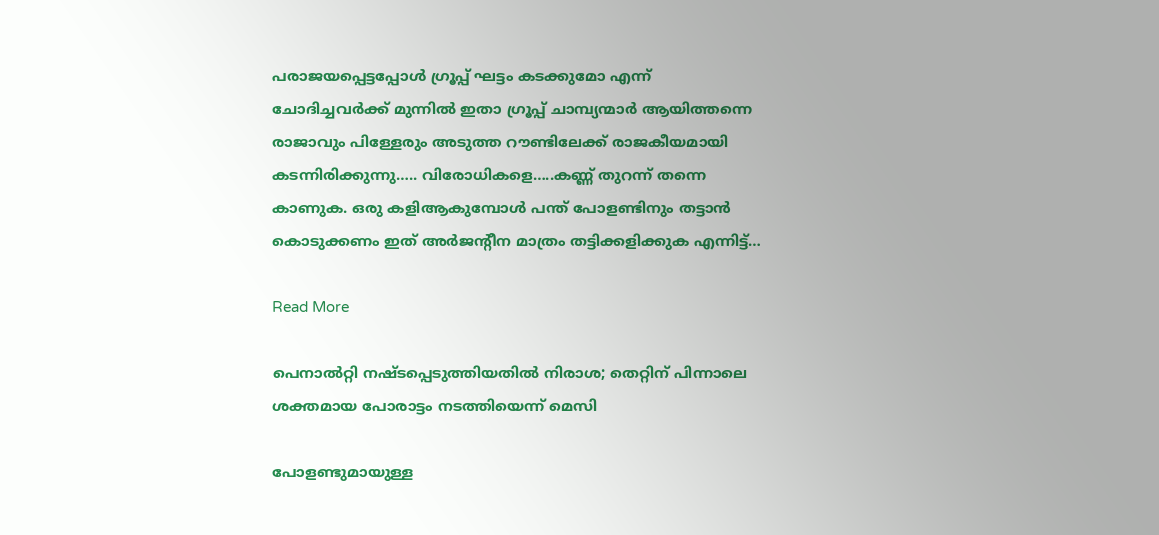പരാജയപ്പെട്ടപ്പോൾ ഗ്രൂപ്പ് ഘട്ടം കടക്കുമോ എന്ന് ചോദിച്ചവർക്ക് മുന്നിൽ ഇതാ ഗ്രൂപ്പ് ചാമ്പ്യന്മാർ ആയിത്തന്നെ രാജാവും പിള്ളേരും അടുത്ത റൗണ്ടിലേക്ക് രാജകീയമായി കടന്നിരിക്കുന്നു….. വിരോധികളെ…..കണ്ണ് തുറന്ന് തന്നെ കാണുക. ഒരു കളിആകുമ്പോൾ പന്ത് പോളണ്ടിനും തട്ടാൻ കൊടുക്കണം ഇത് അര്‍ജന്‍റീന മാത്രം തട്ടിക്കളിക്കുക എന്നിട്ട്…

Read More

പെനാൽറ്റി നഷ്‌ടപ്പെടുത്തിയതിൽ നിരാശ; തെറ്റിന് പിന്നാലെ ശ‌ക്തമായ പോരാട്ടം നടത്തിയെന്ന് മെസി

പോളണ്ടുമായുള്ള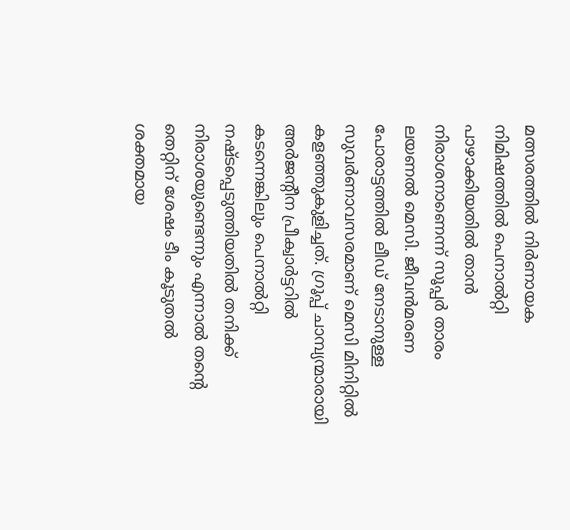മത്സരത്തിൽ നിർണായക നിമിഷത്തിൽ പെനാല്‍റ്റി പാഴാക്കിയതിൽ താൻ നിരാശനാണെന്ന് സൂപ്പർ താരം ലയണൽ മെസി. ജീവന്‍മരണ പോരാട്ടത്തില്‍ ലീഡ് നേടാനുള്ള സുവർണാവസരമാണ് മെസി മിനിറ്റിൽ കളഞ്ഞുകുളിച്ചത്. ഗ്രൂപ്പ് ചാമ്പ്യന്മാരായി അർജന്‍റീന പ്രീക്വാര്‍ട്ടറിൽ കടന്നെങ്കിലും പെനാൽറ്റി നഷ്‌ടപ്പെടുത്തിയതിൽ തനിക്ക് നിരാശയുണ്ടെന്നും എന്നാൽ തന്‍റെ തെറ്റിന് ശേഷം ടീം കൂടുതൽ ശക്തമായ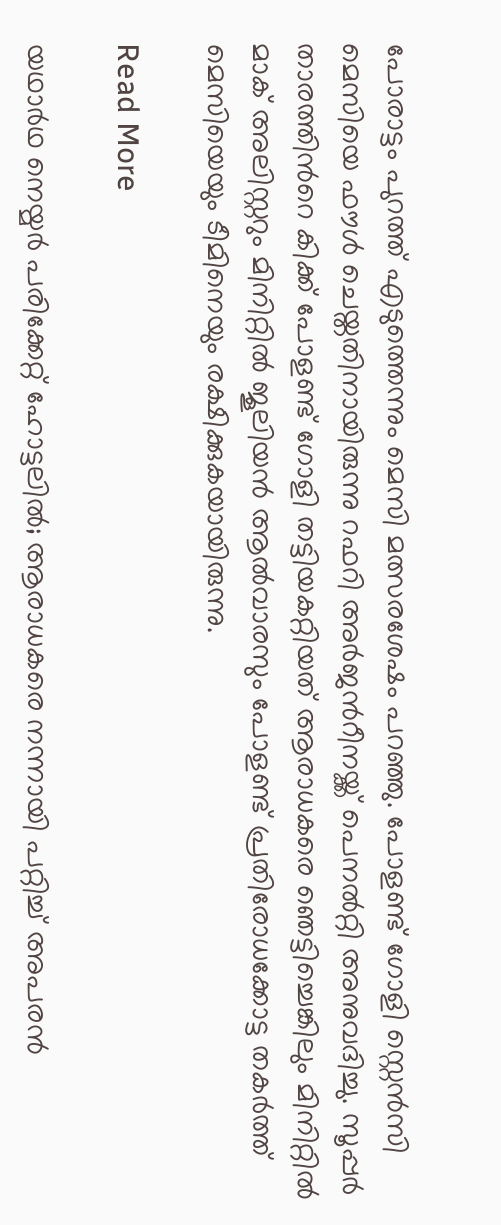പോരാട്ടം പുറത്ത് എടുത്തെന്നും മെസി മത്സരശേഷം പറഞ്ഞു. പോളണ്ട് ഗോളി സ്റ്റെന്‍സി മെസിയെ ഫൗള്‍ ചെയ്തതിനായിരുന്നു റഫറി അർജന്‍റീനയ്ക്ക് പെനൽറ്റി അനുവദിച്ചു. സൂപ്പർ താരത്തിന്‍റെ കിക്ക് പോളണ്ട് ഗോളി തട്ടിയകറ്റിയത് ആരാധകരെ ഞെട്ടിച്ചെങ്കിലും മിനിറ്റിൽ മാക് അലിസ്റ്ററും മിനിറ്റിൽ ജൂലിയന്‍ ആല്‍വാരസും പോളണ്ട് പ്രതിരോധക്കോട്ട തകർത്ത് മെസിയെയും ടീമിനെയും രക്ഷിക്കുകയായിരുന്നു.

Read More

യഥാര്‍ഥ നെയ്മര്‍ പരിക്കേറ്റ് ഹോട്ടലില്‍; ആരാധകരെ നന്നായി പറ്റിച്ച് അപരന്‍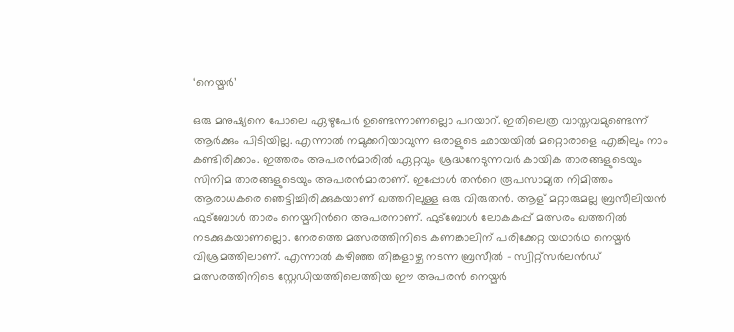‘നെയ്മര്‍’

ഒരു മനുഷ്യനെ പോലെ ഏഴുപേര്‍ ഉണ്ടെന്നാണല്ലൊ പറയാറ്. ഇതിലെത്ര വാസ്തവമുണ്ടെന്ന് ആര്‍ക്കും പിടിയില്ല. എന്നാല്‍ നമുക്കറിയാവുന്ന ഒരാളുടെ ഛായയില്‍ മറ്റൊരാളെ എങ്കിലും നാം കണ്ടിരിക്കാം. ഇത്തരം അപരന്‍മാരില്‍ ഏറ്റവും ശ്രദ്ധനേടുന്നവര്‍ കായിക താരങ്ങളുടെയും സിനിമ താരങ്ങളുടെയും അപരന്‍മാരാണ്. ഇപ്പോൾ തന്‍റെ രൂപസാമ്യത നിമിത്തം ആരാധകരെ ഞെട്ടിച്ചിരിക്കുകയാണ് ഖത്തറിലുള്ള ഒരു വിരുതന്‍. ആള് മറ്റാരുമല്ല ബ്രസീലിയന്‍ ഫുട്ബോള്‍ താരം നെയ്മറിന്‍റെ അപരനാണ്. ഫുട്ബോള്‍ ലോകകപ്പ് മത്സരം ഖത്തറില്‍ നടക്കുകയാണല്ലൊ. നേരത്തെ മത്സരത്തിനിടെ കണങ്കാലിന് പരിക്കേറ്റ യഥാര്‍ഥ നെയ്മര്‍ വിശ്രമത്തിലാണ്. എന്നാല്‍ കഴിഞ്ഞ തിങ്കളാഴ്ച നടന്ന ബ്രസീല്‍ – സ്വിറ്റ്സര്‍ലന്‍ഡ് മത്സരത്തിനിടെ സ്റ്റേഡിയത്തിലെത്തിയ ഈ അപരന്‍ നെയ്മര്‍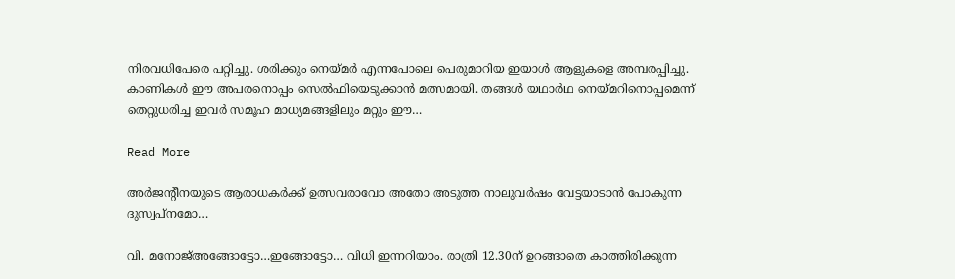നിരവധിപേരെ പറ്റിച്ചു. ശരിക്കും നെയ്മര്‍ എന്നപോലെ പെരുമാറിയ ഇയാള്‍ ആളുകളെ അമ്പരപ്പിച്ചു. കാണികള്‍ ഈ അപരനൊപ്പം സെല്‍ഫിയെടുക്കാന്‍ മത്സമായി. തങ്ങള്‍ യഥാര്‍ഥ നെയ്മറിനൊപ്പമെന്ന് തെറ്റുധരിച്ച ഇവര്‍ സമൂഹ മാധ്യമങ്ങളിലും മറ്റും ഈ…

Read More

അര്‍ജന്‍റീനയുടെ ആരാധകര്‍ക്ക് ഉത്സവരാവോ അതോ അടുത്ത നാലുവര്‍ഷം വേട്ടയാടാന്‍ പോകുന്ന ദുസ്വപ്‌നമോ…

വി. മനോജ്അങ്ങോട്ടോ…ഇങ്ങോട്ടോ… വിധി ഇന്നറിയാം. രാത്രി 12.30ന് ഉറങ്ങാതെ കാത്തിരിക്കുന്ന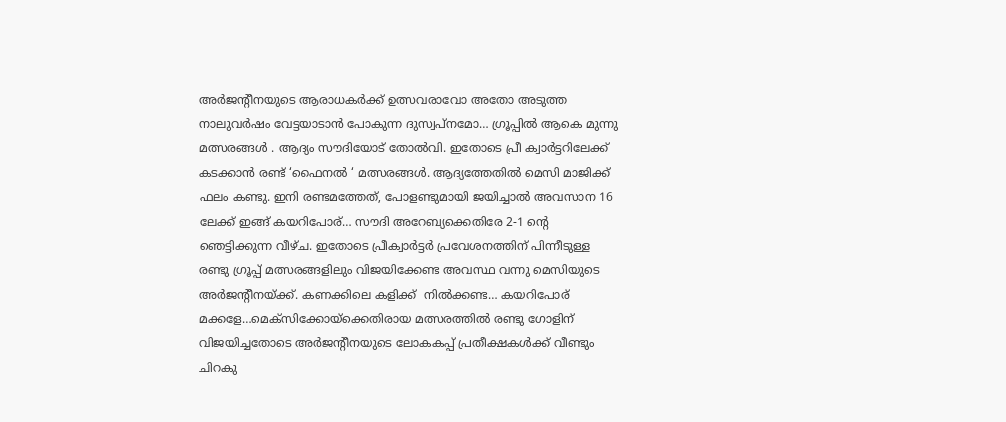അര്‍ജന്‍റീനയുടെ ആരാധകര്‍ക്ക് ഉത്സവരാവോ അതോ അടുത്ത നാലുവര്‍ഷം വേട്ടയാടാന്‍ പോകുന്ന ദുസ്വപ്‌നമോ… ഗ്രൂപ്പില്‍ ആകെ മുന്നു മത്സരങ്ങള്‍ . ആദ്യം സൗദിയോട് തോല്‍വി. ഇതോടെ പ്രീ ക്വാര്‍ട്ടറിലേക്ക് കടക്കാന്‍ രണ്ട് ‘ഫൈനല്‍ ‘ മത്സരങ്ങള്‍. ആദ്യത്തേതില്‍ മെസി മാജിക്ക് ഫലം കണ്ടു. ഇനി രണ്ടമത്തേത്, പോളണ്ടുമായി ജയിച്ചാല്‍ അവസാന 16 ലേക്ക് ഇങ്ങ് കയറിപോര്… സൗദി അറേബ്യക്കെതിരേ 2-1 ന്‍റെ ഞെട്ടിക്കുന്ന വീഴ്ച. ഇതോടെ പ്രീക്വാര്‍ട്ടര്‍ പ്രവേശനത്തിന് പിന്നീടുള്ള രണ്ടു ഗ്രൂപ്പ് മത്സരങ്ങളിലും വിജയിക്കേണ്ട അവസ്ഥ വന്നു മെസിയുടെ അര്‍ജന്‍റീനയ്ക്ക്. കണക്കിലെ കളിക്ക്  നില്‍ക്കണ്ട… കയറിപോര് മക്കളേ…മെക്‌സിക്കോയ്‌ക്കെതിരായ മത്സരത്തില്‍ രണ്ടു ഗോളിന് വിജയിച്ചതോടെ അര്‍ജന്‍റീനയുടെ ലോകകപ്പ് പ്രതീക്ഷകള്‍ക്ക് വീണ്ടും ചിറകു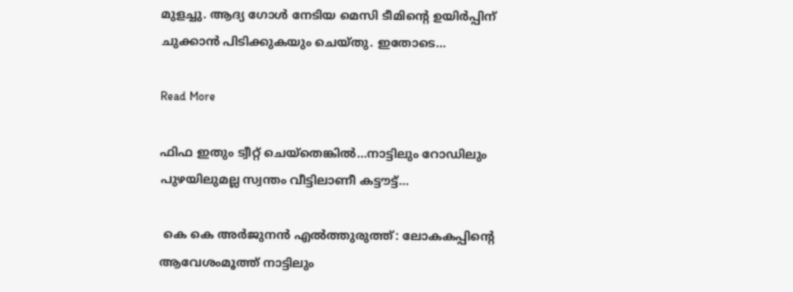മുളച്ചു. ആദ്യ ഗോള്‍ നേടിയ മെസി ടീമിന്‍റെ ഉയിര്‍പ്പിന് ചുക്കാന്‍ പിടിക്കുകയും ചെയ്തു. ഇതോടെ…

Read More

ഫിഫ ഇതും ട്വീറ്റ് ചെയ്തെങ്കിൽ…നാട്ടിലും റോഡിലും പുഴയിലുമല്ല സ്വന്തം വീട്ടിലാണീ കട്ടൗട്ട്…

 കെ കെ അർജുനൻ എൽത്തുരുത്ത്: ലോകകപ്പിന്‍റെ ആവേശംമൂത്ത് നാട്ടിലും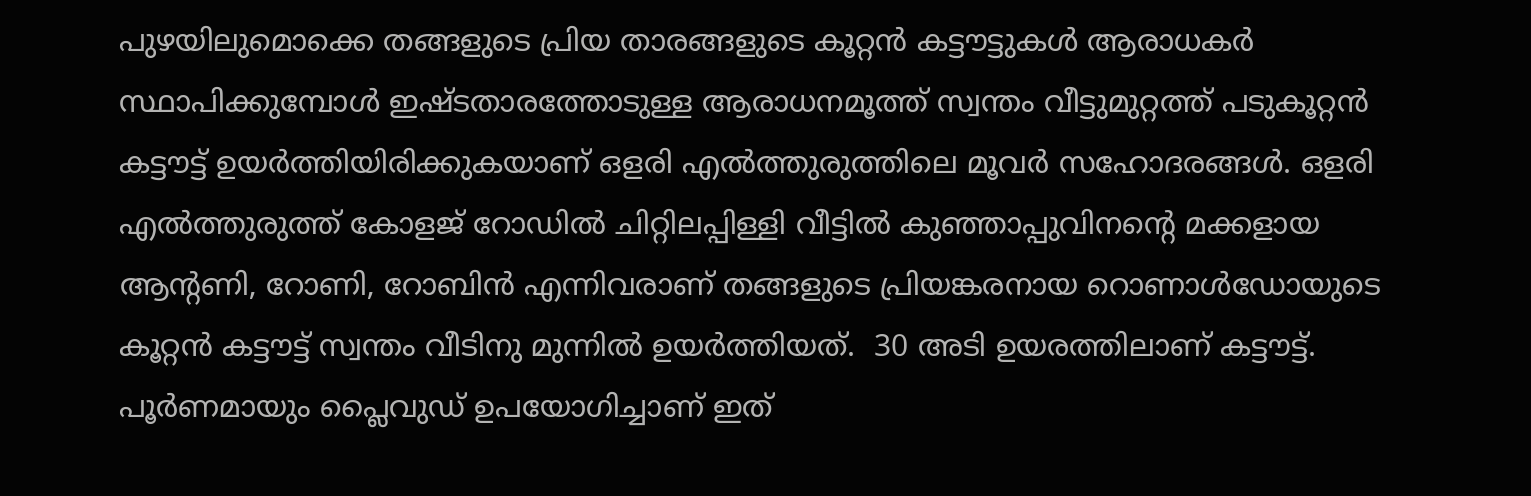പുഴയിലുമൊക്കെ തങ്ങളുടെ പ്രിയ താരങ്ങളുടെ കൂറ്റൻ കട്ടൗട്ടുകൾ ആരാധകർ സ്ഥാപിക്കുമ്പോൾ ഇഷ്ടതാരത്തോടുള്ള ആരാധനമൂത്ത് സ്വന്തം വീട്ടുമുറ്റത്ത് പടുകൂറ്റൻ കട്ടൗട്ട് ഉയർത്തിയിരിക്കുകയാണ് ഒളരി എൽത്തുരുത്തിലെ മൂവർ സഹോദരങ്ങൾ. ഒളരി എൽത്തുരുത്ത് കോളജ് റോഡിൽ ചിറ്റിലപ്പിള്ളി വീട്ടിൽ കുഞ്ഞാപ്പുവിനന്‍റെ മക്കളായ ആന്‍റണി, റോണി, റോബിൻ എന്നിവരാണ് തങ്ങളുടെ പ്രിയങ്കരനായ റൊണാൾഡോയുടെ കൂറ്റൻ കട്ടൗട്ട് സ്വന്തം വീടിനു മുന്നിൽ ഉയർത്തിയത്.  30 അടി ഉയരത്തിലാണ് കട്ടൗട്ട്. പൂർണമായും പ്ലൈവുഡ് ഉപയോഗിച്ചാണ് ഇത്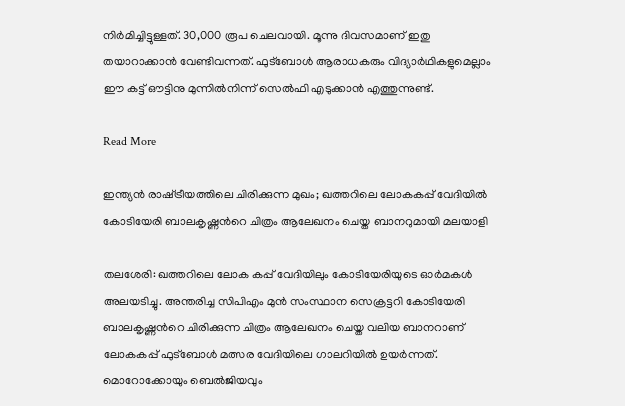നിർമിച്ചിട്ടുള്ളത്. 30,000 രൂപ ചെലവായി. മൂന്നു ദിവസമാണ് ഇതു തയാറാക്കാൻ വേണ്ടിവന്നത്. ഫുട്ബോൾ ആരാധകരും വിദ്യാർഥികളുമെല്ലാം ഈ കട്ട് ഔട്ടിനു മുന്നിൽനിന്ന് സെൽഫി എടുക്കാൻ എത്തുന്നുണ്ട്.

Read More

ഇന്ത്യൻ രാഷ്‌ട്രീയത്തിലെ ചിരിക്കുന്ന മുഖം; ഖത്തറിലെ ലോകകപ്പ് വേദിയിൽ കോടിയേരി ബാലകൃഷ്ണന്‍റെ ചിത്രം ആലേഖനം ചെയ്ത ബാനറുമായി മലയാളി

തലശേരി: ഖത്തറിലെ ലോക കപ്പ് വേദിയിലും കോടിയേരിയുടെ ഓർമകൾ അലയടിച്ചു. അന്തരിച്ച സിപിഎം മുൻ സംസ്ഥാന സെക്രട്ടറി കോടിയേരി ബാലകൃഷ്ണന്‍റെ ചിരിക്കുന്ന ചിത്രം ആലേഖനം ചെയ്ത വലിയ ബാനറാണ് ലോകകപ്പ് ഫുട്ബോൾ മത്സര വേദിയിലെ ഗാലറിയിൽ ഉയർന്നത്. മൊറോക്കോയും ബെൽജിയവും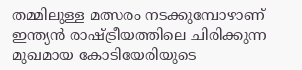തമ്മിലുള്ള മത്സരം നടക്കുമ്പോഴാണ് ഇന്ത്യൻ രാഷ്‌ട്രീയത്തിലെ ചിരിക്കുന്ന മുഖമായ കോടിയേരിയുടെ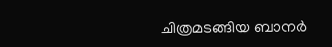ചിത്രമടങ്ങിയ ബാനർ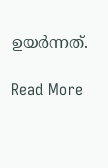ഉയർന്നത്.

Read More